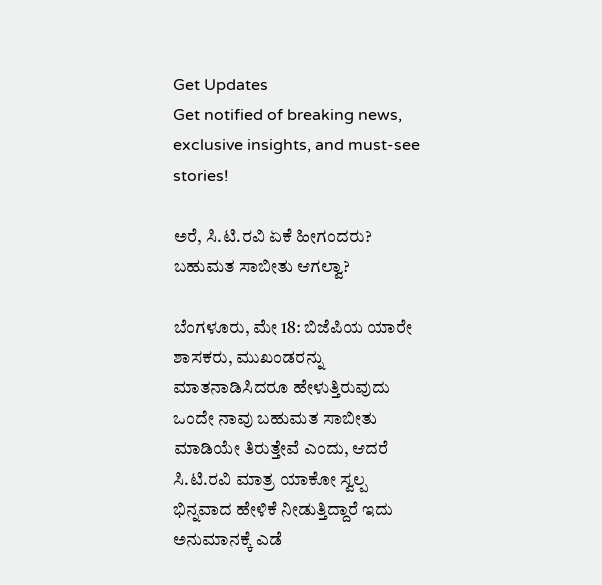Get Updates
Get notified of breaking news, exclusive insights, and must-see stories!

ಅರೆ, ಸಿ.ಟಿ.ರವಿ ಏಕೆ ಹೀಗಂದರು? ಬಹುಮತ ಸಾಬೀತು ಆಗಲ್ವಾ?

ಬೆಂಗಳೂರು, ಮೇ 18: ಬಿಜೆಪಿಯ ಯಾರೇ ಶಾಸಕರು, ಮುಖಂಡರನ್ನು ಮಾತನಾಡಿಸಿದರೂ ಹೇಳುತ್ತಿರುವುದು ಒಂದೇ ನಾವು ಬಹುಮತ ಸಾಬೀತು ಮಾಡಿಯೇ ತಿರುತ್ತೇವೆ ಎಂದು, ಆದರೆ ಸಿ.ಟಿ.ರವಿ ಮಾತ್ರ ಯಾಕೋ ಸ್ವಲ್ಪ ಭಿನ್ನವಾದ ಹೇಳಿಕೆ ನೀಡುತ್ತಿದ್ದಾರೆ ಇದು ಅನುಮಾನಕ್ಕೆ ಎಡೆ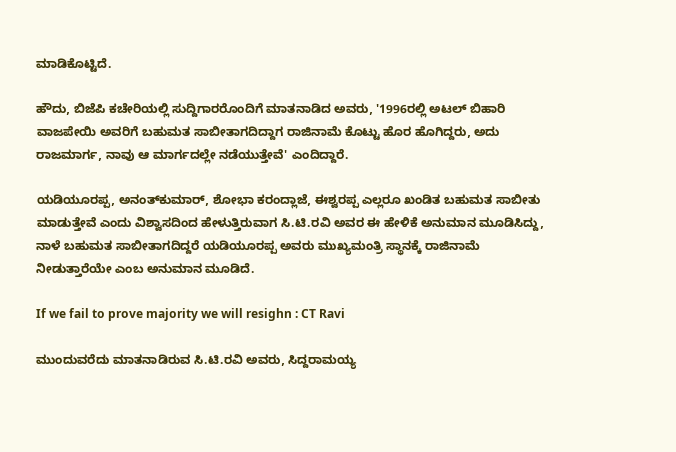ಮಾಡಿಕೊಟ್ಟಿದೆ.

ಹೌದು, ಬಿಜೆಪಿ ಕಚೇರಿಯಲ್ಲಿ ಸುದ್ದಿಗಾರರೊಂದಿಗೆ ಮಾತನಾಡಿದ ಅವರು, '1996ರಲ್ಲಿ ಅಟಲ್‌ ಬಿಹಾರಿ ವಾಜಪೇಯಿ ಅವರಿಗೆ ಬಹುಮತ ಸಾಬೀತಾಗದಿದ್ದಾಗ ರಾಜಿನಾಮೆ ಕೊಟ್ಟು ಹೊರ ಹೊಗಿದ್ದರು, ಅದು ರಾಜಮಾರ್ಗ, ನಾವು ಆ ಮಾರ್ಗದಲ್ಲೇ ನಡೆಯುತ್ತೇವೆ' ಎಂದಿದ್ದಾರೆ.

ಯಡಿಯೂರಪ್ಪ, ಅನಂತ್‌ಕುಮಾರ್, ಶೋಭಾ ಕರಂದ್ಲಾಜೆ, ಈಶ್ವರಪ್ಪ ಎಲ್ಲರೂ ಖಂಡಿತ ಬಹುಮತ ಸಾಬೀತು ಮಾಡುತ್ತೇವೆ ಎಂದು ವಿಶ್ವಾಸದಿಂದ ಹೇಳುತ್ತಿರುವಾಗ ಸಿ.ಟಿ.ರವಿ ಅವರ ಈ ಹೇಳಿಕೆ ಅನುಮಾನ ಮೂಡಿಸಿದ್ದು, ನಾಳೆ ಬಹುಮತ ಸಾಬೀತಾಗದಿದ್ದರೆ ಯಡಿಯೂರಪ್ಪ ಅವರು ಮುಖ್ಯಮಂತ್ರಿ ಸ್ಥಾನಕ್ಕೆ ರಾಜಿನಾಮೆ ನೀಡುತ್ತಾರೆಯೇ ಎಂಬ ಅನುಮಾನ ಮೂಡಿದೆ.

If we fail to prove majority we will resighn : CT Ravi

ಮುಂದುವರೆದು ಮಾತನಾಡಿರುವ ಸಿ.ಟಿ.ರವಿ ಅವರು, ಸಿದ್ದರಾಮಯ್ಯ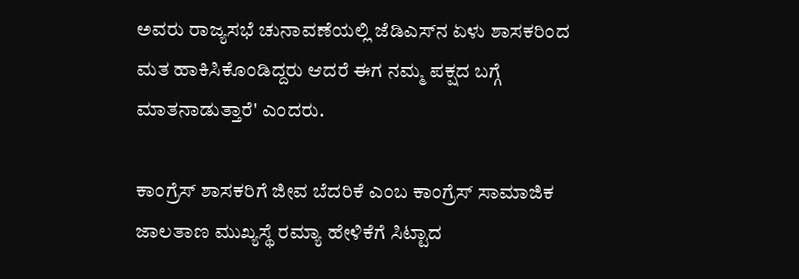ಅವರು ರಾಜ್ಯಸಭೆ ಚುನಾವಣೆಯಲ್ಲಿ ಜೆಡಿಎಸ್‌ನ ಏಳು ಶಾಸಕರಿಂದ ಮತ ಹಾಕಿಸಿಕೊಂಡಿದ್ದರು ಆದರೆ ಈಗ ನಮ್ಮ ಪಕ್ಷದ ಬಗ್ಗೆ ಮಾತನಾಡುತ್ತಾರೆ' ಎಂದರು.

ಕಾಂಗ್ರೆಸ್ ಶಾಸಕರಿಗೆ ಜೀವ ಬೆದರಿಕೆ ಎಂಬ ಕಾಂಗ್ರೆಸ್ ಸಾಮಾಜಿಕ ಜಾಲತಾಣ ಮುಖ್ಯಸ್ಥೆ ರಮ್ಯಾ ಹೇಳಿಕೆಗೆ ಸಿಟ್ಟಾದ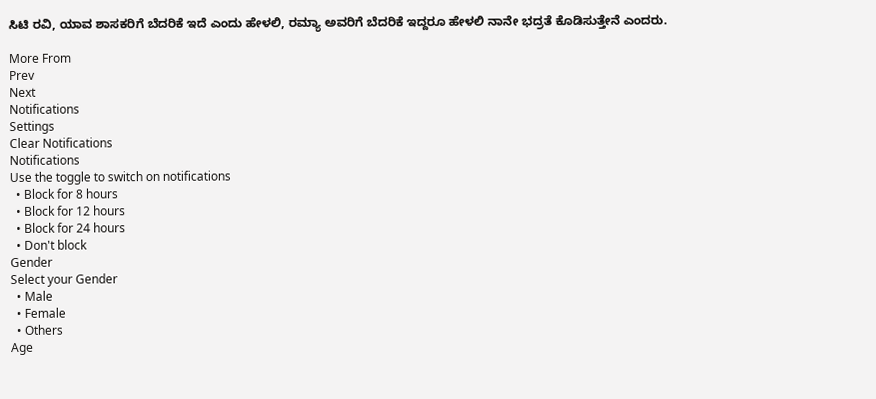ಸಿಟಿ ರವಿ, ಯಾವ ಶಾಸಕರಿಗೆ ಬೆದರಿಕೆ ಇದೆ ಎಂದು ಹೇಳಲಿ, ರಮ್ಯಾ ಅವರಿಗೆ ಬೆದರಿಕೆ ಇದ್ದರೂ ಹೇಳಲಿ ನಾನೇ ಭದ್ರತೆ ಕೊಡಿಸುತ್ತೇನೆ ಎಂದರು.

More From
Prev
Next
Notifications
Settings
Clear Notifications
Notifications
Use the toggle to switch on notifications
  • Block for 8 hours
  • Block for 12 hours
  • Block for 24 hours
  • Don't block
Gender
Select your Gender
  • Male
  • Female
  • Others
Age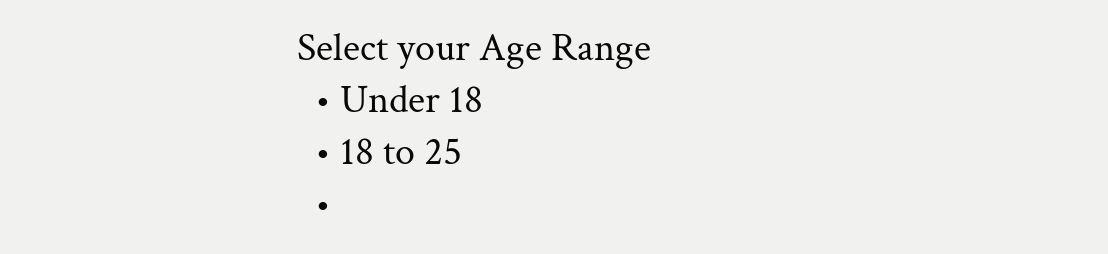Select your Age Range
  • Under 18
  • 18 to 25
  •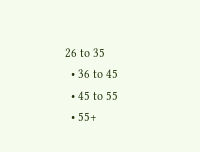26 to 35
  • 36 to 45
  • 45 to 55
  • 55+